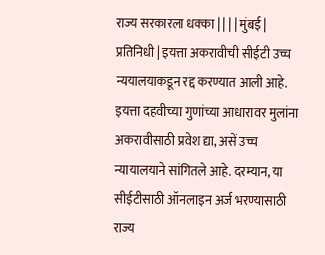राज्य सरकारला धक्का | | | | मुंबई | प्रतिनिधी | इयत्ता अकरावीची सीईटी उच्च न्ययालयाकडून रद्द करण्यात आली आहे. इयत्ता दहवीच्या गुणांच्या आधारावर मुलांना अकरावीसाठी प्रवेश द्या, असें उच्च न्यायालयाने सांगितले आहे. दरम्यान, या सीईटीसाठी ऑनलाइन अर्ज भरण्यासाठी राज्य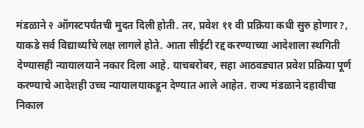मंडळाने २ ऑगस्टपर्यंतची मुदत दिली होती. तर, प्रवेश ११ वी प्रक्रिया कधी सुरु होणार?, याकडे सर्व विद्यार्थ्यांचे लक्ष लागले होते. आता सीईटी रद्द करण्याच्या आदेशाला स्थगिती देण्यासही न्यायालयाने नकार दिला आहे. याचबरोबर, सहा आठवड्यात प्रवेश प्रक्रिया पूर्ण करण्याचे आदेशही उच्च न्यायालयाकडून देण्यात आले आहेत. राज्य मंडळाने दहावीचा निकाल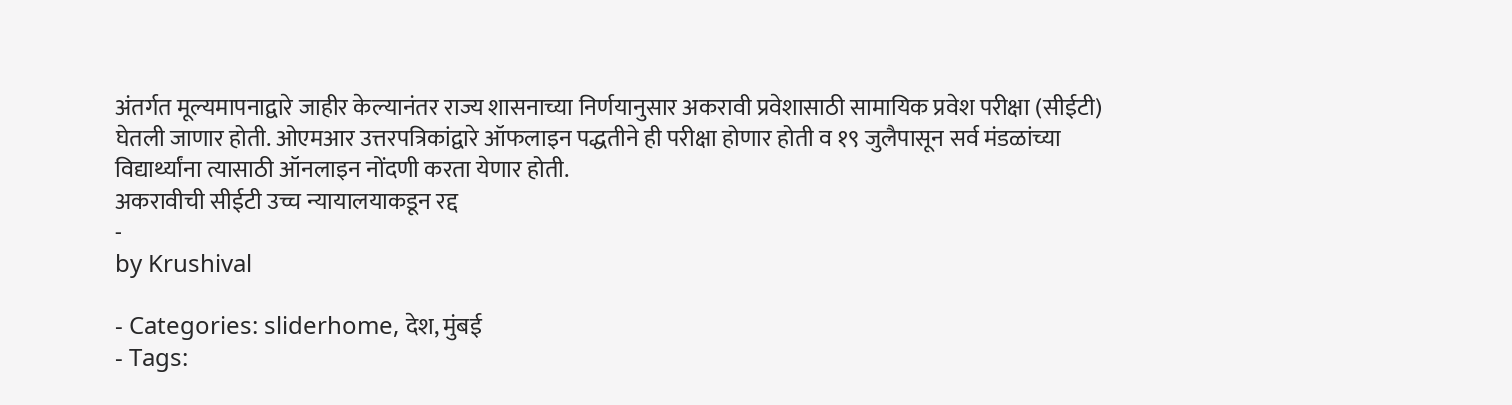अंतर्गत मूल्यमापनाद्वारे जाहीर केल्यानंतर राज्य शासनाच्या निर्णयानुसार अकरावी प्रवेशासाठी सामायिक प्रवेश परीक्षा (सीईटी) घेतली जाणार होती. ओएमआर उत्तरपत्रिकांद्वारे ऑफलाइन पद्धतीने ही परीक्षा होणार होती व १९ जुलैपासून सर्व मंडळांच्या विद्यार्थ्यांना त्यासाठी ऑनलाइन नोंदणी करता येणार होती.
अकरावीची सीईटी उच्च न्यायालयाकडून रद्द
-
by Krushival

- Categories: sliderhome, देश, मुंबई
- Tags: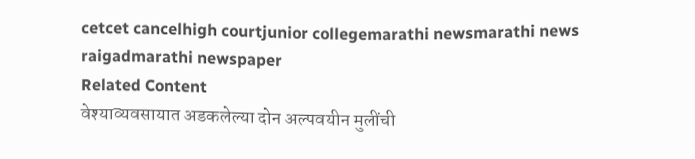cetcet cancelhigh courtjunior collegemarathi newsmarathi news raigadmarathi newspaper
Related Content
वेश्याव्यवसायात अडकलेल्या दोन अल्पवयीन मुलींची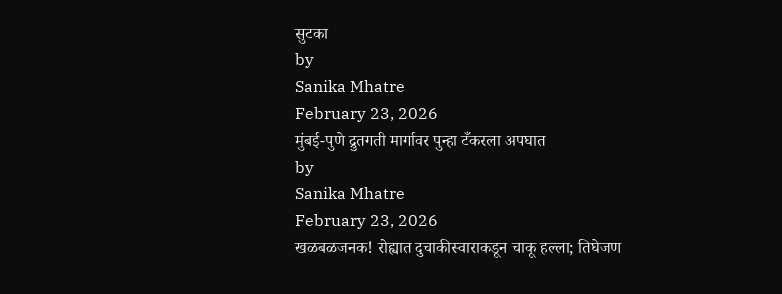सुटका
by
Sanika Mhatre
February 23, 2026
मुंबई-पुणे द्रुतगती मार्गावर पुन्हा टँकरला अपघात
by
Sanika Mhatre
February 23, 2026
खळबळजनक! रोह्यात दुचाकीस्वाराकडून चाकू हल्ला; तिघेजण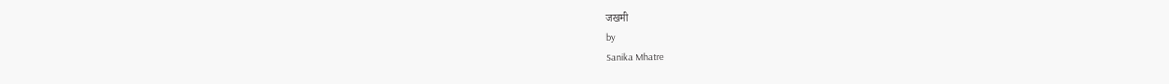जखमी
by
Sanika Mhatre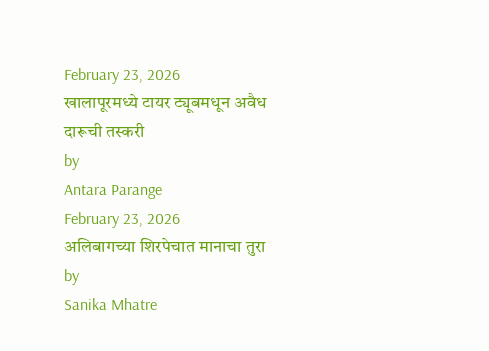February 23, 2026
खालापूरमध्ये टायर ट्यूबमधून अवैध दारूची तस्करी
by
Antara Parange
February 23, 2026
अलिबागच्या शिरपेचात मानाचा तुरा
by
Sanika Mhatre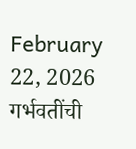February 22, 2026
गर्भवतींची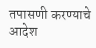तपासणी करण्याचे आदेश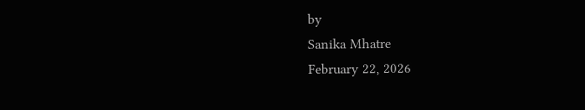by
Sanika Mhatre
February 22, 2026